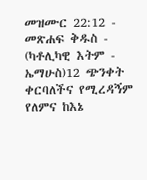መዝሙር 22:12 - መጽሐፍ ቅዱስ - (ካቶሊካዊ እትም - ኤማሁስ)12 ጭንቀት ቀርባለችና የሚረዳኝም የለምና ከእኔ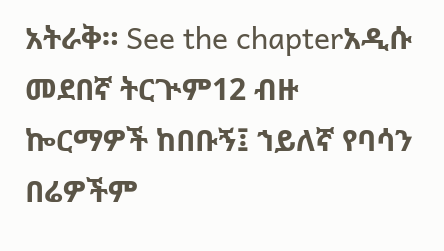አትራቅ። See the chapterአዲሱ መደበኛ ትርጒም12 ብዙ ኰርማዎች ከበቡኝ፤ ኀይለኛ የባሳን በሬዎችም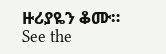ዙሪያዬን ቆሙ። See the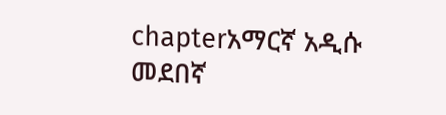chapterአማርኛ አዲሱ መደበኛ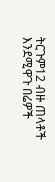ትርጉም12 ብዙ ጠላቶች እንደሚዋጉ በሬዎች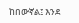ከበውኛል፤ እንደ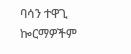ባሳን ተዋጊ ኰርማዎችም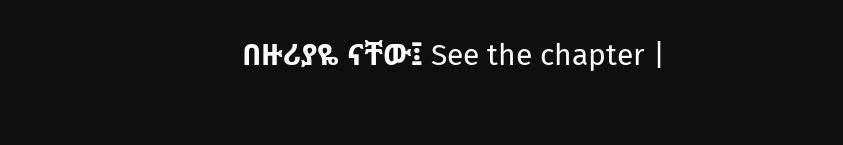በዙሪያዬ ናቸው፤ See the chapter |